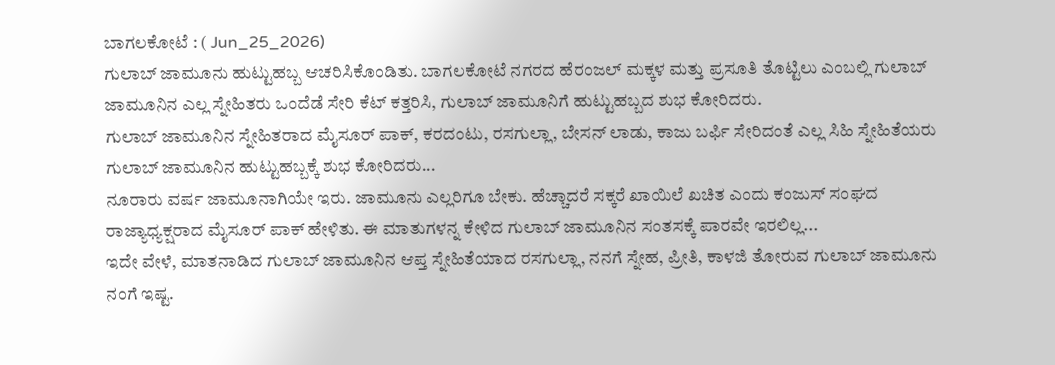ಬಾಗಲಕೋಟೆ : ( Jun_25_2026)
ಗುಲಾಬ್ ಜಾಮೂನು ಹುಟ್ಟುಹಬ್ಬ ಆಚರಿಸಿಕೊಂಡಿತು. ಬಾಗಲಕೋಟೆ ನಗರದ ಹೆರಂಜಲ್ ಮಕ್ಕಳ ಮತ್ತು ಪ್ರಸೂತಿ ತೊಟ್ಟಿಲು ಎಂಬಲ್ಲಿ ಗುಲಾಬ್ ಜಾಮೂನಿನ ಎಲ್ಲ ಸ್ನೇಹಿತರು ಒಂದೆಡೆ ಸೇರಿ ಕೆಟ್ ಕತ್ತರಿಸಿ, ಗುಲಾಬ್ ಜಾಮೂನಿಗೆ ಹುಟ್ಟುಹಬ್ಬದ ಶುಭ ಕೋರಿದರು.
ಗುಲಾಬ್ ಜಾಮೂನಿನ ಸ್ನೇಹಿತರಾದ ಮೈಸೂರ್ ಪಾಕ್, ಕರದಂಟು, ರಸಗುಲ್ಲಾ, ಬೇಸನ್ ಲಾಡು, ಕಾಜು ಬರ್ಫಿ ಸೇರಿದಂತೆ ಎಲ್ಲ ಸಿಹಿ ಸ್ನೇಹಿತೆಯರು ಗುಲಾಬ್ ಜಾಮೂನಿನ ಹುಟ್ಟುಹಬ್ಬಕ್ಕೆ ಶುಭ ಕೋರಿದರು...
ನೂರಾರು ವರ್ಷ ಜಾಮೂನಾಗಿಯೇ ಇರು. ಜಾಮೂನು ಎಲ್ಲರಿಗೂ ಬೇಕು. ಹೆಚ್ಚಾದರೆ ಸಕ್ಕರೆ ಖಾಯಿಲೆ ಖಚಿತ ಎಂದು ಕಂಜುಸ್ ಸಂಘದ ರಾಜ್ಯಾಧ್ಯಕ್ಷರಾದ ಮೈಸೂರ್ ಪಾಕ್ ಹೇಳಿತು. ಈ ಮಾತುಗಳನ್ನ ಕೇಳಿದ ಗುಲಾಬ್ ಜಾಮೂನಿನ ಸಂತಸಕ್ಕೆ ಪಾರವೇ ಇರಲಿಲ್ಲ...
ಇದೇ ವೇಳೆ, ಮಾತನಾಡಿದ ಗುಲಾಬ್ ಜಾಮೂನಿನ ಆಪ್ತ ಸ್ನೇಹಿತೆಯಾದ ರಸಗುಲ್ಲಾ, ನನಗೆ ಸ್ನೇಹ, ಪ್ರೀತಿ, ಕಾಳಜಿ ತೋರುವ ಗುಲಾಬ್ ಜಾಮೂನು ನಂಗೆ ಇಷ್ಟ.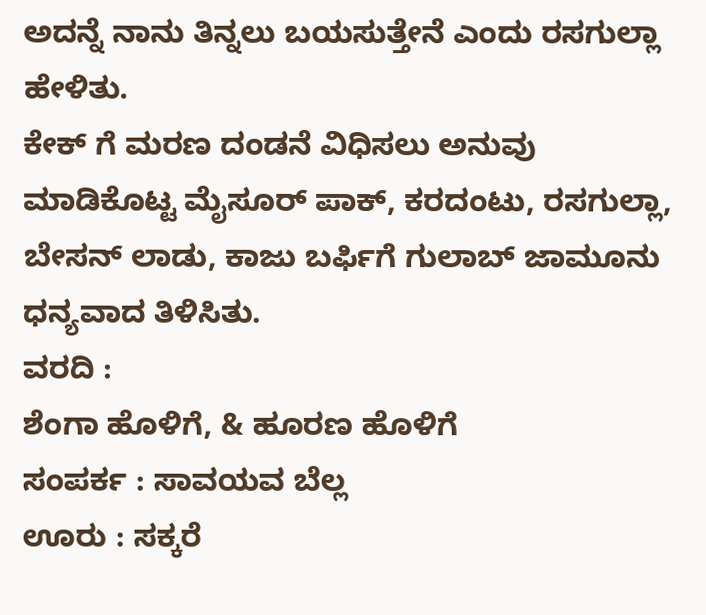ಅದನ್ನೆ ನಾನು ತಿನ್ನಲು ಬಯಸುತ್ತೇನೆ ಎಂದು ರಸಗುಲ್ಲಾ ಹೇಳಿತು.
ಕೇಕ್ ಗೆ ಮರಣ ದಂಡನೆ ವಿಧಿಸಲು ಅನುವು ಮಾಡಿಕೊಟ್ಟ ಮೈಸೂರ್ ಪಾಕ್, ಕರದಂಟು, ರಸಗುಲ್ಲಾ, ಬೇಸನ್ ಲಾಡು, ಕಾಜು ಬರ್ಫಿಗೆ ಗುಲಾಬ್ ಜಾಮೂನು ಧನ್ಯವಾದ ತಿಳಿಸಿತು.
ವರದಿ :
ಶೆಂಗಾ ಹೊಳಿಗೆ, & ಹೂರಣ ಹೊಳಿಗೆ
ಸಂಪರ್ಕ : ಸಾವಯವ ಬೆಲ್ಲ
ಊರು : ಸಕ್ಕರೆ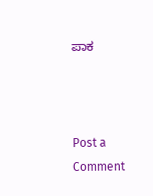ಪಾಕ



Post a Comment